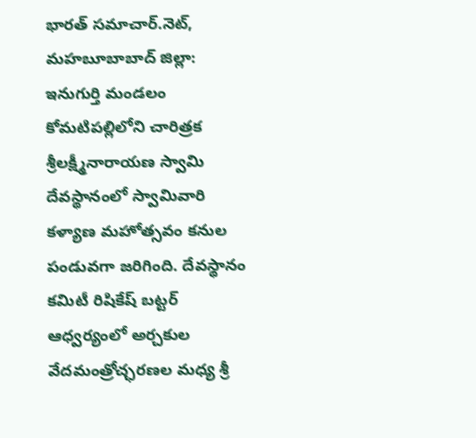భార‌త్ స‌మాచార్.నెట్, మహబూబాబాద్ జిల్లా: ఇనుగుర్తి మండలం కోమటిపల్లిలోని చారిత్రక శ్రీలక్ష్మీనారాయణ స్వామి దేవస్థానంలో స్వామివారి కళ్యాణ మహోత్సవం కనుల పండువగా జరిగింది. దేవస్థానం కమిటీ రిషికేష్ బట్టర్ ఆధ్వర్యంలో అర్చకుల వేదమంత్రోచ్ఛరణల మధ్య శ్రీ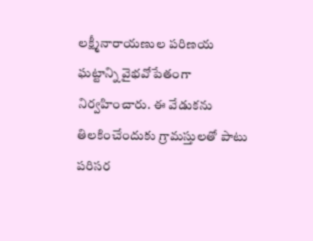లక్ష్మీనారాయణుల పరిణయ ఘట్టాన్ని వైభవోపేతంగా నిర్వహించారు. ఈ వేడుకను తిలకించేందుకు గ్రామస్తులతో పాటు పరిసర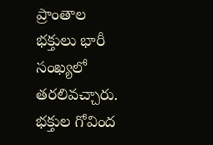ప్రాంతాల భక్తులు భారీ సంఖ్యలో తరలివచ్చారు. భక్తుల గోవింద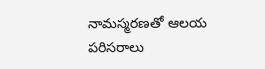నామస్మరణతో ఆలయ పరిసరాలు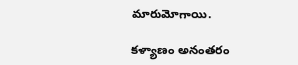మారుమోగాయి.

కళ్యాణం అనంతరం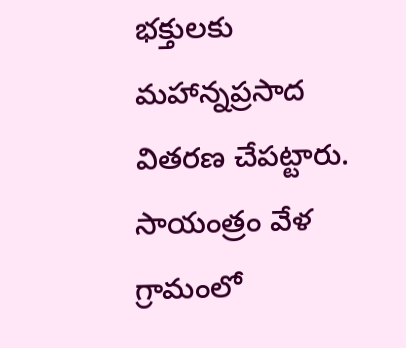భక్తులకు మహాన్నప్రసాద వితరణ చేపట్టారు. సాయంత్రం వేళ గ్రామంలో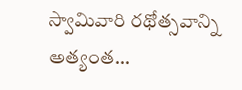స్వామివారి రథోత్సవాన్ని అత్యంత…